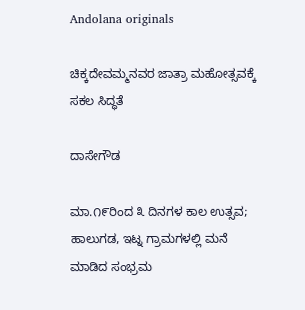Andolana originals

ಚಿಕ್ಕದೇವಮ್ಮನವರ ಜಾತ್ರಾ ಮಹೋತ್ಸವಕ್ಕೆ ಸಕಲ ಸಿದ್ಧತೆ

ದಾಸೇಗೌಡ

ಮಾ.೧೯ರಿಂದ ೩ ದಿನಗಳ ಕಾಲ ಉತ್ಸವ; ಹಾಲುಗಡ, ಇಟ್ನ ಗ್ರಾಮಗಳಲ್ಲಿ ಮನೆ ಮಾಡಿದ ಸಂಭ್ರಮ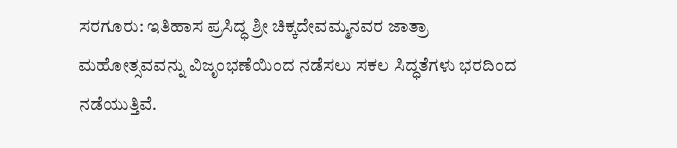ಸರಗೂರು: ಇತಿಹಾಸ ಪ್ರಸಿದ್ಧ ಶ್ರೀ ಚಿಕ್ಕದೇವಮ್ಮನವರ ಜಾತ್ರಾ ಮಹೋತ್ಸವವನ್ನು ವಿಜೃಂಭಣೆಯಿಂದ ನಡೆಸಲು ಸಕಲ ಸಿದ್ಧತೆಗಳು ಭರದಿಂದ ನಡೆಯುತ್ತಿವೆ.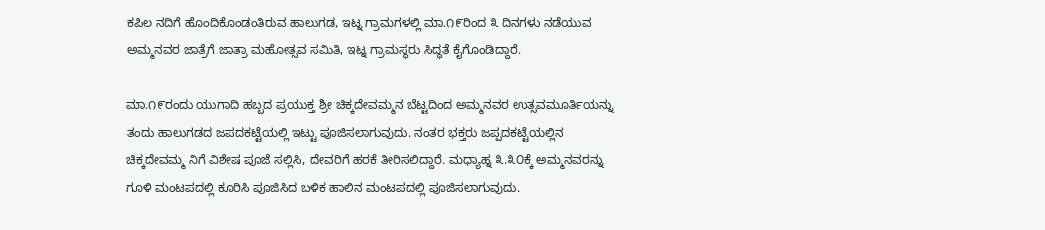ಕಪಿಲ ನದಿಗೆ ಹೊಂದಿಕೊಂಡಂತಿರುವ ಹಾಲುಗಡ, ಇಟ್ನ ಗ್ರಾಮಗಳಲ್ಲಿ ಮಾ.೧೯ರಿಂದ ೩ ದಿನಗಳು ನಡೆಯುವ ಅಮ್ಮನವರ ಜಾತ್ರೆಗೆ ಜಾತ್ರಾ ಮಹೋತ್ಸವ ಸಮಿತಿ, ಇಟ್ನ ಗ್ರಾಮಸ್ಥರು ಸಿದ್ಧತೆ ಕೈಗೊಂಡಿದ್ದಾರೆ.

ಮಾ.೧೯ರಂದು ಯುಗಾದಿ ಹಬ್ಬದ ಪ್ರಯುಕ್ತ ಶ್ರೀ ಚಿಕ್ಕದೇವಮ್ಮನ ಬೆಟ್ಟದಿಂದ ಅಮ್ಮನವರ ಉತ್ಸವಮೂರ್ತಿಯನ್ನು ತಂದು ಹಾಲುಗಡದ ಜಪದಕಟ್ಟೆಯಲ್ಲಿ ಇಟ್ಟು ಪೂಜಿಸಲಾಗುವುದು. ನಂತರ ಭಕ್ತರು ಜಪ್ಪದಕಟ್ಟೆಯಲ್ಲಿನ ಚಿಕ್ಕದೇವಮ್ಮ ನಿಗೆ ವಿಶೇಷ ಪೂಜೆ ಸಲ್ಲಿಸಿ, ದೇವರಿಗೆ ಹರಕೆ ತೀರಿಸಲಿದ್ದಾರೆ. ಮಧ್ಯಾಹ್ನ ೩.೩೦ಕ್ಕೆ ಅಮ್ಮನವರನ್ನು ಗೂಳಿ ಮಂಟಪದಲ್ಲಿ ಕೂರಿಸಿ ಪೂಜಿಸಿದ ಬಳಿಕ ಹಾಲಿನ ಮಂಟಪದಲ್ಲಿ ಪೂಜಿಸಲಾಗುವುದು.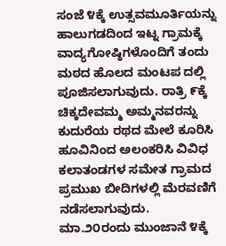ಸಂಜೆ ೪ಕ್ಕೆ ಉತ್ಸವಮೂರ್ತಿಯನ್ನು ಹಾಲುಗಡದಿಂದ ಇಟ್ನ ಗ್ರಾಮಕ್ಕೆ ವಾದ್ಯಗೋಷ್ಠಿಗಳೊಂದಿಗೆ ತಂದು ಮಠದ ಹೊಲದ ಮಂಟಪ ದಲ್ಲಿ ಪೂಜಿಸಲಾಗುವುದು. ರಾತ್ರಿ ೯ಕ್ಕೆ ಚಿಕ್ಕದೇವಮ್ಮ ಅಮ್ಮನವರನ್ನು ಕುದುರೆಯ ರಥದ ಮೇಲೆ ಕೂರಿಸಿ ಹೂವಿನಿಂದ ಅಲಂಕರಿಸಿ ವಿವಿಧ ಕಲಾತಂಡಗಳ ಸಮೇತ ಗ್ರಾಮದ ಪ್ರಮುಖ ಬೀದಿಗಳಲ್ಲಿ ಮೆರವಣಿಗೆ ನಡೆಸಲಾಗುವುದು. ಮಾ.೨೦ರಂದು ಮುಂಜಾನೆ ೪ಕ್ಕೆ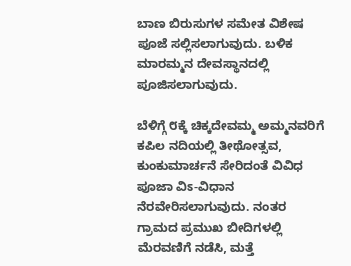ಬಾಣ ಬಿರುಸುಗಳ ಸಮೇತ ವಿಶೇಷ ಪೂಜೆ ಸಲ್ಲಿಸಲಾಗುವುದು. ಬಳಿಕ ಮಾರಮ್ಮನ ದೇವಸ್ಥಾನದಲ್ಲಿ ಪೂಜಿಸಲಾಗುವುದು.

ಬೆಳಿಗ್ಗೆ ೮ಕ್ಕೆ ಚಿಕ್ಕದೇವಮ್ಮ ಅಮ್ಮನವರಿಗೆ ಕಪಿಲ ನದಿಯಲ್ಲಿ ತೀಥೋತ್ಸವ, ಕುಂಕುಮಾರ್ಚನೆ ಸೇರಿದಂತೆ ವಿವಿಧ ಪೂಜಾ ವಿಽ-ವಿಧಾನ ನೆರವೇರಿಸಲಾಗುವುದು. ನಂತರ ಗ್ರಾಮದ ಪ್ರಮುಖ ಬೀದಿಗಳಲ್ಲಿ ಮೆರವಣಿಗೆ ನಡೆಸಿ, ಮತ್ತೆ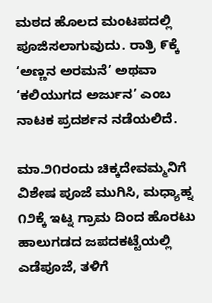ಮಠದ ಹೊಲದ ಮಂಟಪದಲ್ಲಿ ಪೂಜಿಸಲಾಗುವುದು. ರಾತ್ರಿ ೯ಕ್ಕೆ ‘ಅಣ್ಣನ ಅರಮನೆ’ ಅಥವಾ ‘ಕಲಿಯುಗದ ಅರ್ಜುನ’ ಎಂಬ ನಾಟಕ ಪ್ರದರ್ಶನ ನಡೆಯಲಿದೆ.

ಮಾ.೨೧ರಂದು ಚಿಕ್ಕದೇವಮ್ಮನಿಗೆ ವಿಶೇಷ ಪೂಜೆ ಮುಗಿಸಿ, ಮಧ್ಯಾಹ್ನ ೧೨ಕ್ಕೆ ಇಟ್ನ ಗ್ರಾಮ ದಿಂದ ಹೊರಟು ಹಾಲುಗಡದ ಜಪದಕಟ್ಟೆಯಲ್ಲಿ ಎಡೆಪೂಜೆ, ತಳಿಗೆ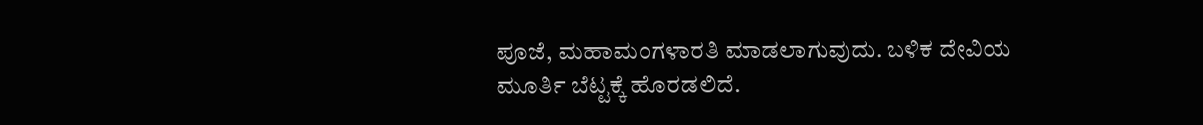ಪೂಜೆ, ಮಹಾಮಂಗಳಾರತಿ ಮಾಡಲಾಗುವುದು. ಬಳಿಕ ದೇವಿಯ ಮೂರ್ತಿ ಬೆಟ್ಟಕ್ಕೆ ಹೊರಡಲಿದೆ.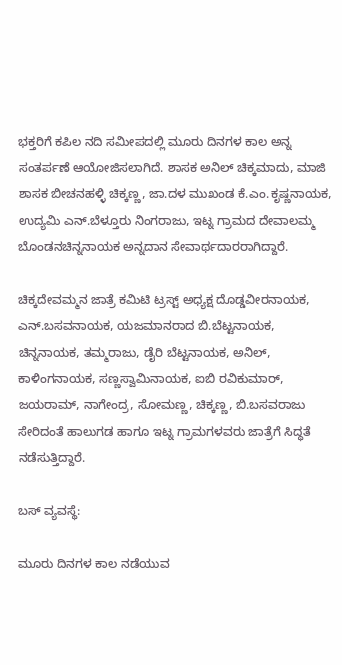ಭಕ್ತರಿಗೆ ಕಪಿಲ ನದಿ ಸಮೀಪದಲ್ಲಿ ಮೂರು ದಿನಗಳ ಕಾಲ ಅನ್ನ ಸಂತರ್ಪಣೆ ಆಯೋಜಿಸಲಾಗಿದೆ. ಶಾಸಕ ಅನಿಲ್ ಚಿಕ್ಕಮಾದು, ಮಾಜಿ ಶಾಸಕ ಬೀಚನಹಳ್ಳಿ ಚಿಕ್ಕಣ್ಣ, ಜಾ.ದಳ ಮುಖಂಡ ಕೆ.ಎಂ.ಕೃಷ್ಣನಾಯಕ, ಉದ್ಯಮಿ ಎನ್.ಬೆಳ್ತೂರು ನಿಂಗರಾಜು, ಇಟ್ನ ಗ್ರಾಮದ ದೇವಾಲಮ್ಮ ಬೊಂಡನಚಿನ್ನನಾಯಕ ಅನ್ನದಾನ ಸೇವಾರ್ಥದಾರರಾಗಿದ್ದಾರೆ.

ಚಿಕ್ಕದೇವಮ್ಮನ ಜಾತ್ರೆ ಕಮಿಟಿ ಟ್ರಸ್ಟ್ ಅಧ್ಯಕ್ಷ ದೊಡ್ಡವೀರನಾಯಕ, ಎನ್.ಬಸವನಾಯಕ, ಯಜಮಾನರಾದ ಬಿ.ಬೆಟ್ಟನಾಯಕ, ಚಿನ್ನನಾಯಕ, ತಮ್ಮರಾಜು, ಡೈರಿ ಬೆಟ್ಟನಾಯಕ, ಅನಿಲ್, ಕಾಳಿಂಗನಾಯಕ, ಸಣ್ಣಸ್ವಾಮಿನಾಯಕ, ಐಬಿ ರವಿಕುಮಾರ್, ಜಯರಾಮ್, ನಾಗೇಂದ್ರ, ಸೋಮಣ್ಣ, ಚಿಕ್ಕಣ್ಣ, ಬಿ.ಬಸವರಾಜು ಸೇರಿದಂತೆ ಹಾಲುಗಡ ಹಾಗೂ ಇಟ್ನ ಗ್ರಾಮಗಳವರು ಜಾತ್ರೆಗೆ ಸಿದ್ಧತೆ ನಡೆಸುತ್ತಿದ್ದಾರೆ.

ಬಸ್ ವ್ಯವಸ್ಥೆ:

ಮೂರು ದಿನಗಳ ಕಾಲ ನಡೆಯುವ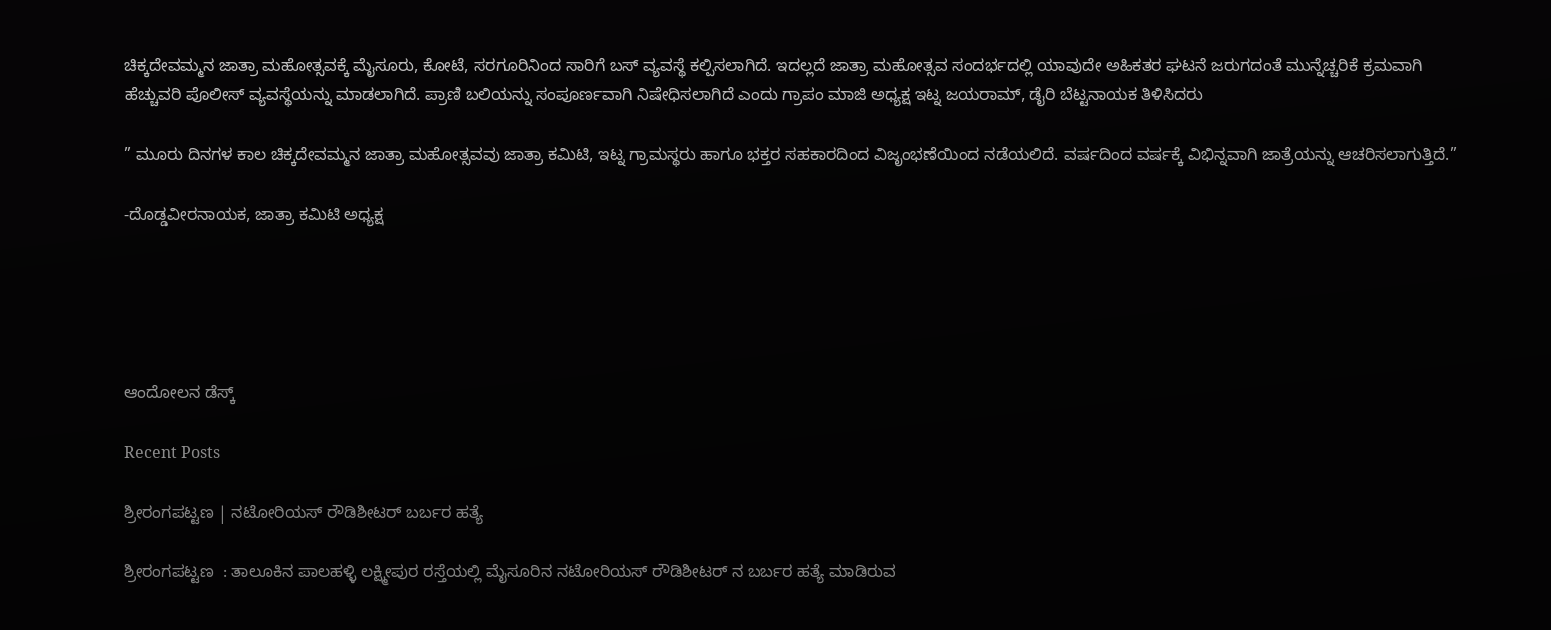ಚಿಕ್ಕದೇವಮ್ಮನ ಜಾತ್ರಾ ಮಹೋತ್ಸವಕ್ಕೆ ಮೈಸೂರು, ಕೋಟೆ, ಸರಗೂರಿನಿಂದ ಸಾರಿಗೆ ಬಸ್ ವ್ಯವಸ್ಥೆ ಕಲ್ಪಿಸಲಾಗಿದೆ. ಇದಲ್ಲದೆ ಜಾತ್ರಾ ಮಹೋತ್ಸವ ಸಂದರ್ಭದಲ್ಲಿ ಯಾವುದೇ ಅಹಿಕತರ ಘಟನೆ ಜರುಗದಂತೆ ಮುನ್ನೆಚ್ಚರಿಕೆ ಕ್ರಮವಾಗಿ ಹೆಚ್ಚುವರಿ ಪೊಲೀಸ್ ವ್ಯವಸ್ಥೆಯನ್ನು ಮಾಡಲಾಗಿದೆ. ಪ್ರಾಣಿ ಬಲಿಯನ್ನು ಸಂಪೂರ್ಣವಾಗಿ ನಿಷೇಧಿಸಲಾಗಿದೆ ಎಂದು ಗ್ರಾಪಂ ಮಾಜಿ ಅಧ್ಯಕ್ಷ ಇಟ್ನ ಜಯರಾಮ್, ಡೈರಿ ಬೆಟ್ಟನಾಯಕ ತಿಳಿಸಿದರು

” ಮೂರು ದಿನಗಳ ಕಾಲ ಚಿಕ್ಕದೇವಮ್ಮನ ಜಾತ್ರಾ ಮಹೋತ್ಸವವು ಜಾತ್ರಾ ಕಮಿಟಿ, ಇಟ್ನ ಗ್ರಾಮಸ್ಥರು ಹಾಗೂ ಭಕ್ತರ ಸಹಕಾರದಿಂದ ವಿಜೃಂಭಣೆಯಿಂದ ನಡೆಯಲಿದೆ. ವರ್ಷದಿಂದ ವರ್ಷಕ್ಕೆ ವಿಭಿನ್ನವಾಗಿ ಜಾತ್ರೆಯನ್ನು ಆಚರಿಸಲಾಗುತ್ತಿದೆ.”

-ದೊಡ್ಡವೀರನಾಯಕ, ಜಾತ್ರಾ ಕಮಿಟಿ ಅಧ್ಯಕ್ಷ





ಆಂದೋಲನ ಡೆಸ್ಕ್

Recent Posts

ಶ್ರೀರಂಗಪಟ್ಟಣ | ನಟೋರಿಯಸ್ ರೌಡಿಶೀಟರ್‌ ಬರ್ಬರ ಹತ್ಯೆ

ಶ್ರೀರಂಗಪಟ್ಟಣ  : ತಾಲೂಕಿನ ಪಾಲಹಳ್ಳಿ ಲಕ್ಷ್ಮೀಪುರ ರಸ್ತೆಯಲ್ಲಿ ಮೈಸೂರಿನ ನಟೋರಿಯಸ್ ರೌಡಿಶೀಟರ್ ನ ಬರ್ಬರ ಹತ್ಯೆ ಮಾಡಿರುವ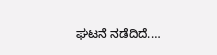ಘಟನೆ ನಡೆದಿದೆ.…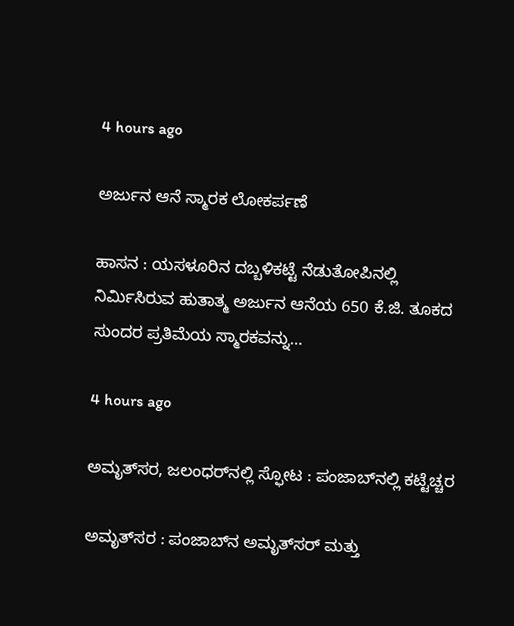4 hours ago

ಅರ್ಜುನ ಆನೆ ಸ್ಮಾರಕ ಲೋಕರ್ಪಣೆ

ಹಾಸನ : ಯಸಳೂರಿನ ದಬ್ಬಳಿಕಟ್ಟೆ ನೆಡುತೋಪಿನಲ್ಲಿ ನಿರ್ಮಿಸಿರುವ ಹುತಾತ್ಮ ಅರ್ಜುನ ಆನೆಯ 650 ಕೆ.ಜಿ. ತೂಕದ ಸುಂದರ ಪ್ರತಿಮೆಯ ಸ್ಮಾರಕವನ್ನು…

4 hours ago

ಅಮೃತ್‌ಸರ, ಜಲಂಧರ್‌ನಲ್ಲಿ ಸ್ಫೋಟ : ಪಂಜಾಬ್‌ನಲ್ಲಿ ಕಟ್ಟೆಚ್ಚರ

ಅಮೃತ್‌ಸರ : ಪಂಜಾಬ್‌ನ ಅಮೃತ್‌ಸರ್ ಮತ್ತು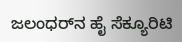ಜಲಂಧರ್‌ನ ಹೈ ಸೆಕ್ಯೂರಿಟಿ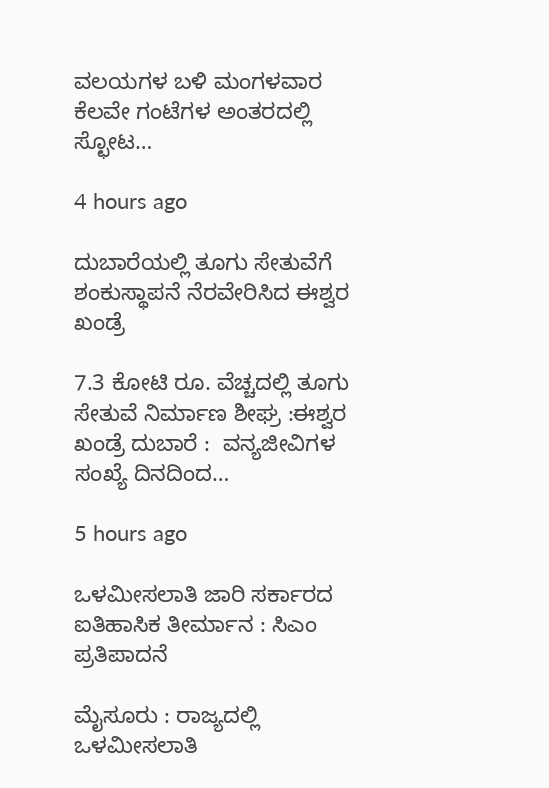ವಲಯಗಳ ಬಳಿ ಮಂಗಳವಾರ ಕೆಲವೇ ಗಂಟೆಗಳ ಅಂತರದಲ್ಲಿ ಸ್ಛೋಟ…

4 hours ago

ದುಬಾರೆಯಲ್ಲಿ ತೂಗು ಸೇತುವೆಗೆ ಶಂಕುಸ್ಥಾಪನೆ ನೆರವೇರಿಸಿದ ಈಶ್ವರ ಖಂಡ್ರೆ

7.3 ಕೋಟಿ ರೂ. ವೆಚ್ಚದಲ್ಲಿ ತೂಗು ಸೇತುವೆ ನಿರ್ಮಾಣ ಶೀಘ್ರ :ಈಶ್ವರ ಖಂಡ್ರೆ ದುಬಾರೆ :  ವನ್ಯಜೀವಿಗಳ ಸಂಖ್ಯೆ ದಿನದಿಂದ…

5 hours ago

ಒಳಮೀಸಲಾತಿ ಜಾರಿ ಸರ್ಕಾರದ ಐತಿಹಾಸಿಕ ತೀರ್ಮಾನ : ಸಿಎಂ ಪ್ರತಿಪಾದನೆ

ಮೈಸೂರು : ರಾಜ್ಯದಲ್ಲಿ ಒಳಮೀಸಲಾತಿ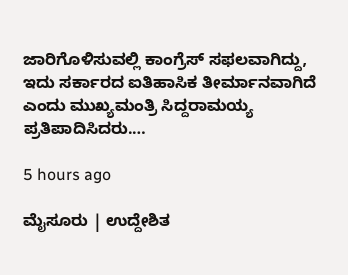ಜಾರಿಗೊಳಿಸುವಲ್ಲಿ ಕಾಂಗ್ರೆಸ್‌ ಸಫಲವಾಗಿದ್ದು, ಇದು ಸರ್ಕಾರದ ಐತಿಹಾಸಿಕ ತೀರ್ಮಾನವಾಗಿದೆ ಎಂದು ಮುಖ್ಯಮಂತ್ರಿ ಸಿದ್ದರಾಮಯ್ಯ ಪ್ರತಿಪಾದಿಸಿದರು.…

5 hours ago

ಮೈಸೂರು | ಉದ್ದೇಶಿತ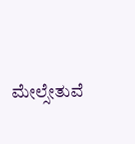ಮೇಲ್ಸೇತುವೆ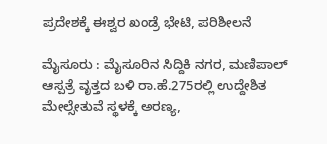ಪ್ರದೇಶಕ್ಕೆ ಈಶ್ವರ ಖಂಡ್ರೆ ಭೇಟಿ, ಪರಿಶೀಲನೆ

ಮೈಸೂರು : ಮೈಸೂರಿನ ಸಿದ್ದಿಕಿ ನಗರ, ಮಣಿಪಾಲ್ ಆಸ್ಪತ್ರೆ ವೃತ್ತದ ಬಳಿ ರಾ.ಹೆ.275ರಲ್ಲಿ ಉದ್ದೇಶಿತ ಮೇಲ್ಸೇತುವೆ ಸ್ಥಳಕ್ಕೆ ಅರಣ್ಯ,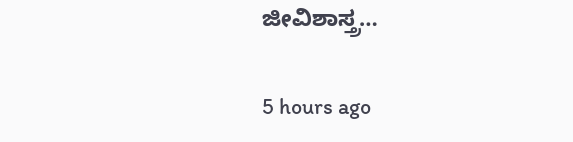ಜೀವಿಶಾಸ್ತ್ರ…

5 hours ago